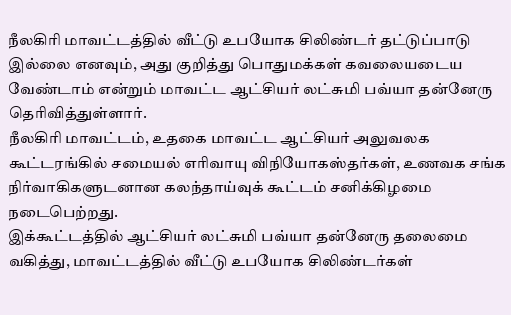நீலகிரி மாவட்டத்தில் வீட்டு உபயோக சிலிண்டர் தட்டுப்பாடு இல்லை எனவும், அது குறித்து பொதுமக்கள் கவலையடைய வேண்டாம் என்றும் மாவட்ட ஆட்சியர் லட்சுமி பவ்யா தன்னேரு தெரிவித்துள்ளார்.
நீலகிரி மாவட்டம், உதகை மாவட்ட ஆட்சியர் அலுவலக கூட்டரங்கில் சமையல் எரிவாயு விநியோகஸ்தர்கள், உணவக சங்க நிர்வாகிகளுடனான கலந்தாய்வுக் கூட்டம் சனிக்கிழமை நடைபெற்றது.
இக்கூட்டத்தில் ஆட்சியர் லட்சுமி பவ்யா தன்னேரு தலைமை வகித்து, மாவட்டத்தில் வீட்டு உபயோக சிலிண்டர்கள்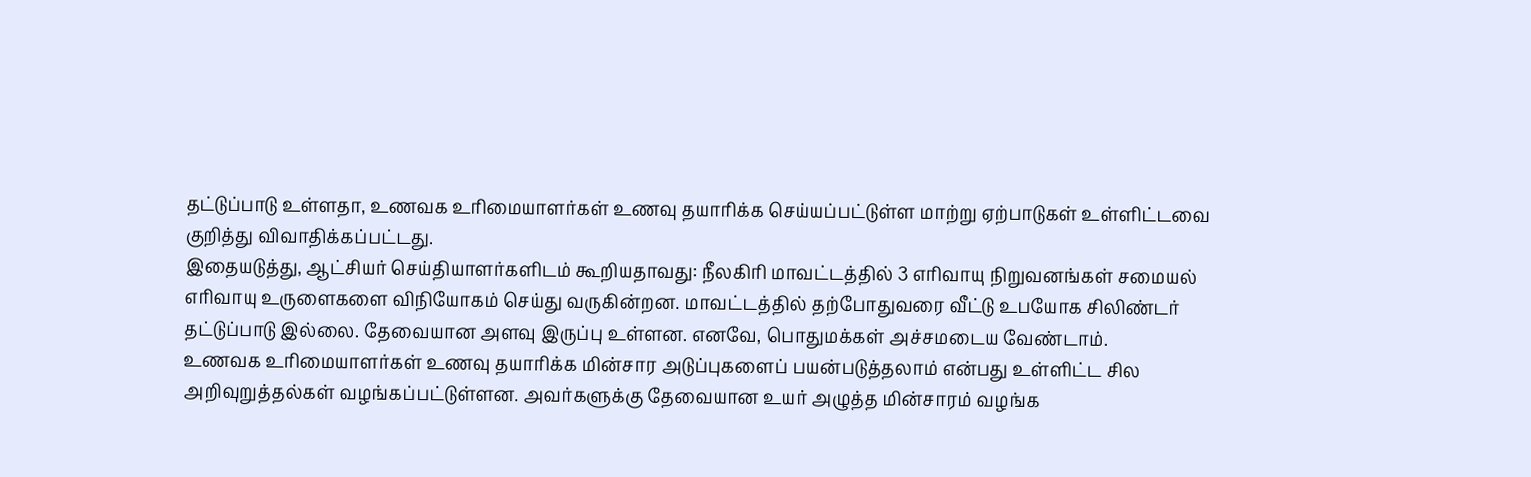தட்டுப்பாடு உள்ளதா, உணவக உரிமையாளர்கள் உணவு தயாரிக்க செய்யப்பட்டுள்ள மாற்று ஏற்பாடுகள் உள்ளிட்டவை குறித்து விவாதிக்கப்பட்டது.
இதையடுத்து, ஆட்சியர் செய்தியாளர்களிடம் கூறியதாவது: நீலகிரி மாவட்டத்தில் 3 எரிவாயு நிறுவனங்கள் சமையல் எரிவாயு உருளைகளை விநியோகம் செய்து வருகின்றன. மாவட்டத்தில் தற்போதுவரை வீட்டு உபயோக சிலிண்டர் தட்டுப்பாடு இல்லை. தேவையான அளவு இருப்பு உள்ளன. எனவே, பொதுமக்கள் அச்சமடைய வேண்டாம்.
உணவக உரிமையாளர்கள் உணவு தயாரிக்க மின்சார அடுப்புகளைப் பயன்படுத்தலாம் என்பது உள்ளிட்ட சில அறிவுறுத்தல்கள் வழங்கப்பட்டுள்ளன. அவர்களுக்கு தேவையான உயர் அழுத்த மின்சாரம் வழங்க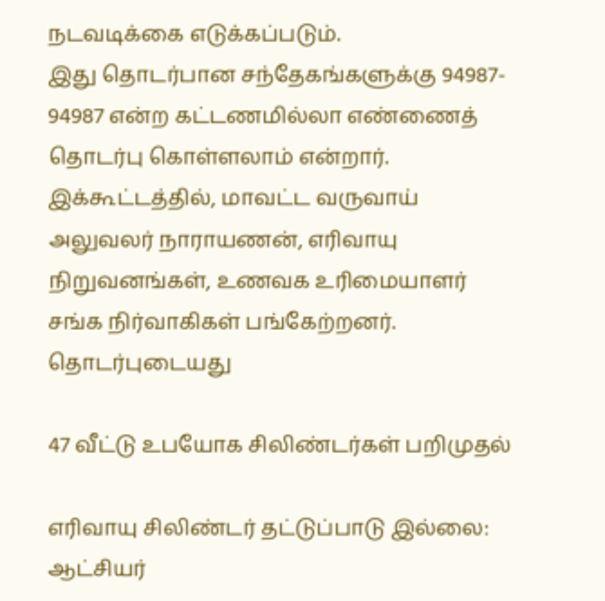நடவடிக்கை எடுக்கப்படும்.
இது தொடர்பான சந்தேகங்களுக்கு 94987- 94987 என்ற கட்டணமில்லா எண்ணைத் தொடர்பு கொள்ளலாம் என்றார். இக்கூட்டத்தில், மாவட்ட வருவாய் அலுவலர் நாராயணன், எரிவாயு நிறுவனங்கள், உணவக உரிமையாளர் சங்க நிர்வாகிகள் பங்கேற்றனர்.
தொடர்புடையது

47 வீட்டு உபயோக சிலிண்டர்கள் பறிமுதல்

எரிவாயு சிலிண்டர் தட்டுப்பாடு இல்லை: ஆட்சியர்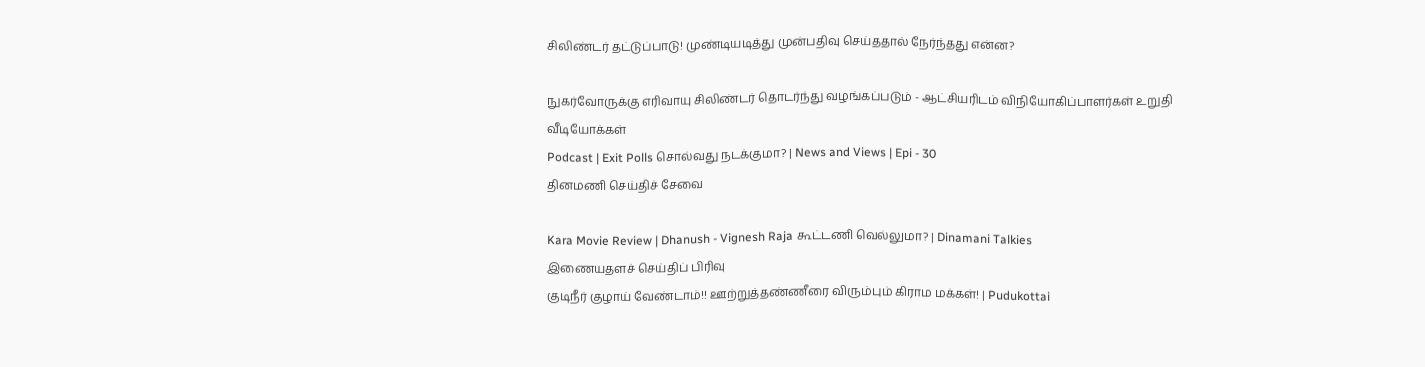சிலிண்டர் தட்டுப்பாடு! முண்டியடித்து முன்பதிவு செய்ததால் நேர்ந்தது என்ன?

நுகர்வோருக்கு எரிவாயு சிலிண்டர் தொடர்ந்து வழங்கப்படும் - ஆட்சியரிடம் விநியோகிப்பாளர்கள் உறுதி
வீடியோக்கள்
Podcast | Exit Polls சொல்வது நடக்குமா? | News and Views | Epi - 30
தினமணி செய்திச் சேவை

Kara Movie Review | Dhanush - Vignesh Raja கூட்டணி வெல்லுமா? | Dinamani Talkies
இணையதளச் செய்திப் பிரிவு
குடிநீர் குழாய் வேண்டாம்!! ஊற்றுத்தண்ணீரை விரும்பும் கிராம மக்கள்! | Pudukottai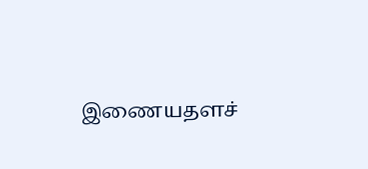இணையதளச்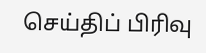செய்திப் பிரிவு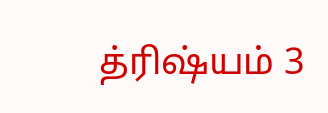த்ரிஷ்யம் 3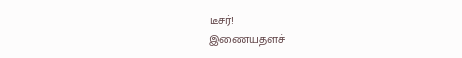டீசர்!
இணையதளச்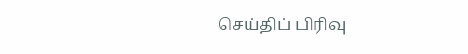செய்திப் பிரிவு